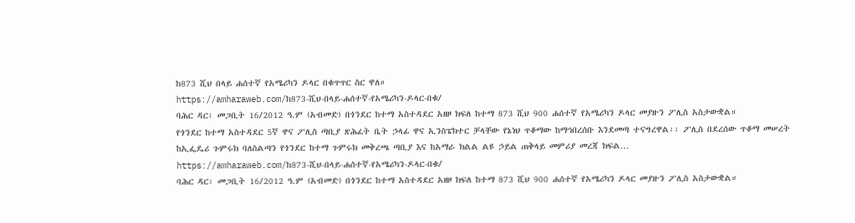ከ873 ሺህ በላይ ሐሰተኛ የአሜሪካን ዶላር በቁጥጥር ስር ዋለ።
https://amharaweb.com/ከ873-ሺህ-በላይ-ሐሰተኛ-የአሜሪካን-ዶላር-በቁ/
ባሕር ዳር፡ መጋቢት 16/2012 ዓ.ም (አብመድ) በጎንደር ከተማ አስተዳደር አዘዞ ክፍለ ከተማ 873 ሺህ 900 ሐሰተኛ የአሜሪካን ዶላር መያዙን ፖሊስ አስታውቋል።
የጎንደር ከተማ አስተዳደር 5ኛ ዋና ፖሊስ ጣቢያ ጽሕፈት ቤት ኃላፊ ዋና ኢንስፔክተር ቻላቸው የኔነህ ጥቆማው ከማኅበረሰቡ እንደመጣ ተናግረዋል፡፡ ፖሊስ በደረሰው ጥቆማ መሠረት ከኢፌዴሪ ጉምሩክ ባለስልጣን የጎንደር ከተማ ጉምሩክ መቅረጫ ጣቢያ እና ከአማራ ክልል ልዩ ኃይል ጠቅላይ መምሪያ መረጃ ክፍል…
https://amharaweb.com/ከ873-ሺህ-በላይ-ሐሰተኛ-የአሜሪካን-ዶላር-በቁ/
ባሕር ዳር፡ መጋቢት 16/2012 ዓ.ም (አብመድ) በጎንደር ከተማ አስተዳደር አዘዞ ክፍለ ከተማ 873 ሺህ 900 ሐሰተኛ የአሜሪካን ዶላር መያዙን ፖሊስ አስታውቋል።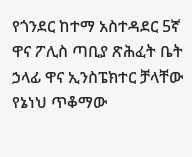የጎንደር ከተማ አስተዳደር 5ኛ ዋና ፖሊስ ጣቢያ ጽሕፈት ቤት ኃላፊ ዋና ኢንስፔክተር ቻላቸው የኔነህ ጥቆማው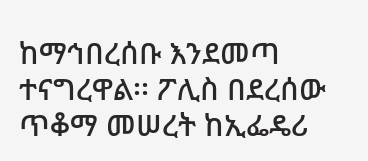ከማኅበረሰቡ እንደመጣ ተናግረዋል፡፡ ፖሊስ በደረሰው ጥቆማ መሠረት ከኢፌዴሪ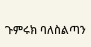ጉምሩክ ባለስልጣን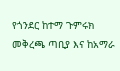የጎንደር ከተማ ጉምሩክ መቅረጫ ጣቢያ እና ከአማራ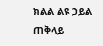ክልል ልዩ ኃይል ጠቅላይ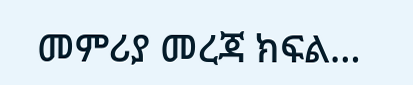መምሪያ መረጃ ክፍል…